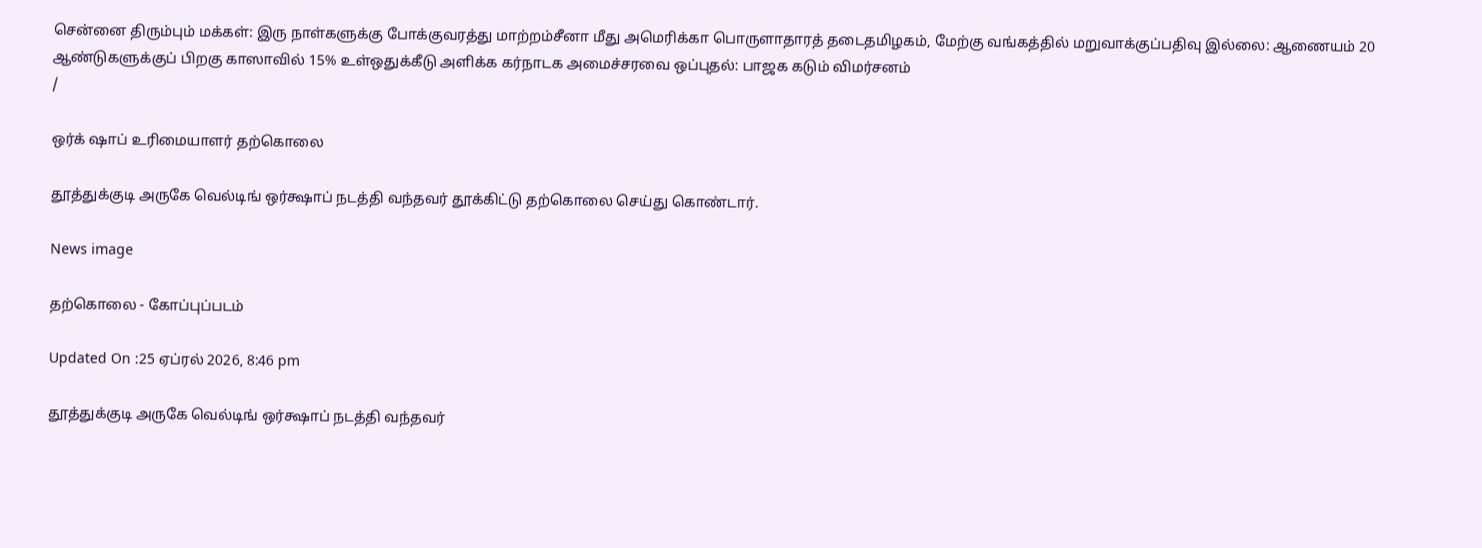சென்னை திரும்பும் மக்கள்: இரு நாள்களுக்கு போக்குவரத்து மாற்றம்சீனா மீது அமெரிக்கா பொருளாதாரத் தடைதமிழகம், மேற்கு வங்கத்தில் மறுவாக்குப்பதிவு இல்லை: ஆணையம் 20 ஆண்டுகளுக்குப் பிறகு காஸாவில் 15% உள்ஒதுக்கீடு அளிக்க கர்நாடக அமைச்சரவை ஒப்புதல்: பாஜக கடும் விமர்சனம்
/

ஒர்க் ஷாப் உரிமையாளர் தற்கொலை

தூத்துக்குடி அருகே வெல்டிங் ஒர்க்ஷாப் நடத்தி வந்தவர் தூக்கிட்டு தற்கொலை செய்து கொண்டார்.

News image

தற்கொலை - கோப்புப்படம்

Updated On :25 ஏப்ரல் 2026, 8:46 pm

தூத்துக்குடி அருகே வெல்டிங் ஒர்க்ஷாப் நடத்தி வந்தவர்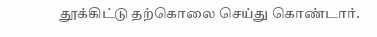தூக்கிட்டு தற்கொலை செய்து கொண்டார்.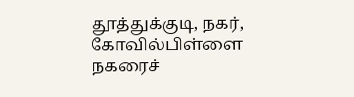தூத்துக்குடி, நகர், கோவில்பிள்ளை நகரைச்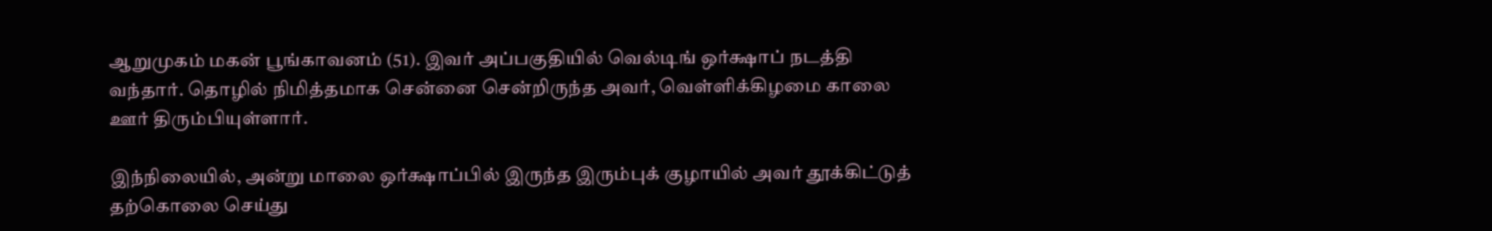ஆறுமுகம் மகன் பூங்காவனம் (51). இவர் அப்பகுதியில் வெல்டிங் ஒர்க்ஷாப் நடத்தி வந்தார். தொழில் நிமித்தமாக சென்னை சென்றிருந்த அவர், வெள்ளிக்கிழமை காலை ஊர் திரும்பியுள்ளார்.

இந்நிலையில், அன்று மாலை ஒர்க்ஷாப்பில் இருந்த இரும்புக் குழாயில் அவர் தூக்கிட்டுத் தற்கொலை செய்து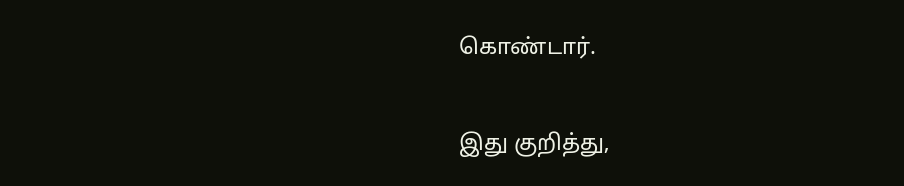கொண்டார்.

இது குறித்து,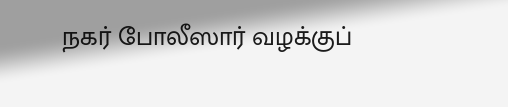நகர் போலீஸார் வழக்குப்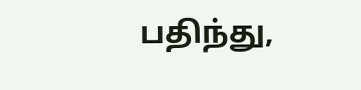பதிந்து,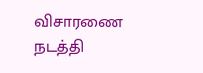விசாரணை நடத்தி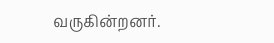வருகின்றனர்.